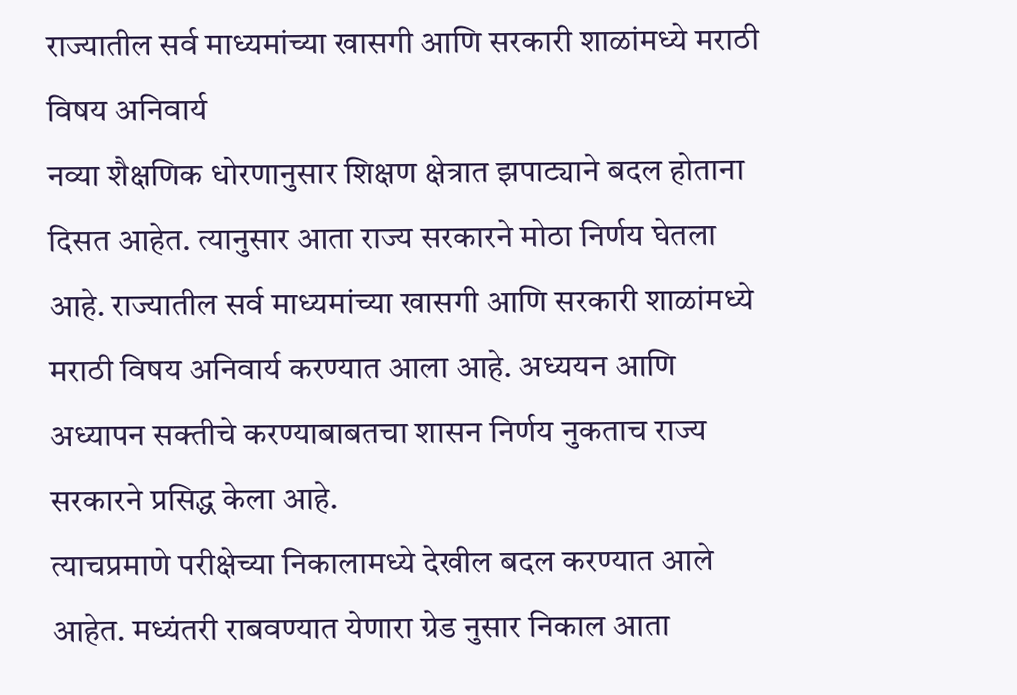राज्यातील सर्व माध्यमांच्या खासगी आणि सरकारी शाळांमध्ये मराठी विषय अनिवार्य
नव्या शैक्षणिक धोरणानुसार शिक्षण क्षेत्रात झपाट्याने बदल होताना दिसत आहेत. त्यानुसार आता राज्य सरकारने मोठा निर्णय घेतला आहे. राज्यातील सर्व माध्यमांच्या खासगी आणि सरकारी शाळांमध्ये मराठी विषय अनिवार्य करण्यात आला आहे. अध्ययन आणि अध्यापन सक्तीचे करण्याबाबतचा शासन निर्णय नुकताच राज्य सरकारने प्रसिद्ध केला आहे.
त्याचप्रमाणे परीक्षेच्या निकालामध्ये देखील बदल करण्यात आले आहेत. मध्यंतरी राबवण्यात येणारा ग्रेड नुसार निकाल आता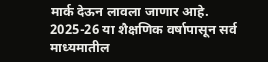मार्क देऊन लावला जाणार आहे. 2025-26 या शैक्षणिक वर्षापासून सर्व माध्यमातील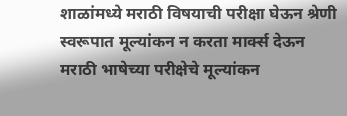शाळांमध्ये मराठी विषयाची परीक्षा घेऊन श्रेणी स्वरूपात मूल्यांकन न करता मार्क्स देऊन मराठी भाषेच्या परीक्षेचे मूल्यांकन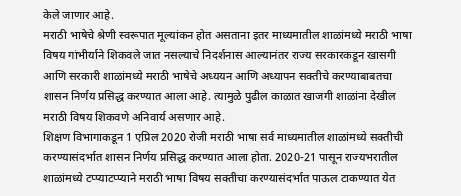केले जाणार आहे.
मराठी भाषेचे श्रेणी स्वरूपात मूल्यांकन होत असताना इतर माध्यमातील शाळांमध्ये मराठी भाषा विषय गांभीर्याने शिकवले जात नसल्याचे निदर्शनास आल्यानंतर राज्य सरकारकडून खासगी आणि सरकारी शाळांमध्ये मराठी भाषेचे अध्ययन आणि अध्यापन सक्तीचे करण्याबाबतचा शासन निर्णय प्रसिद्ध करण्यात आला आहे. त्यामुळे पुढील काळात खाजगी शाळांना देखील मराठी विषय शिकवणे अनिवार्य असणार आहे.
शिक्षण विभागाकडून 1 एप्रिल 2020 रोजी मराठी भाषा सर्व माध्यमातील शाळांमध्ये सक्तीची करण्यासंदर्भात शासन निर्णय प्रसिद्ध करण्यात आला होता. 2020-21 पासून राज्यभरातील शाळांमध्ये टप्प्याटप्प्याने मराठी भाषा विषय सक्तीचा करण्यासंदर्भात पाऊल टाकण्यात येत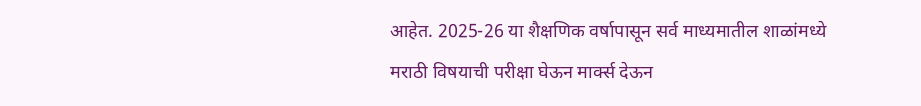आहेत. 2025-26 या शैक्षणिक वर्षापासून सर्व माध्यमातील शाळांमध्ये मराठी विषयाची परीक्षा घेऊन मार्क्स देऊन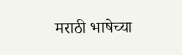मराठी भाषेच्या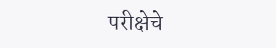परीक्षेचे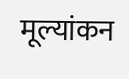मूल्यांकन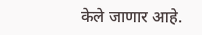केले जाणार आहे.